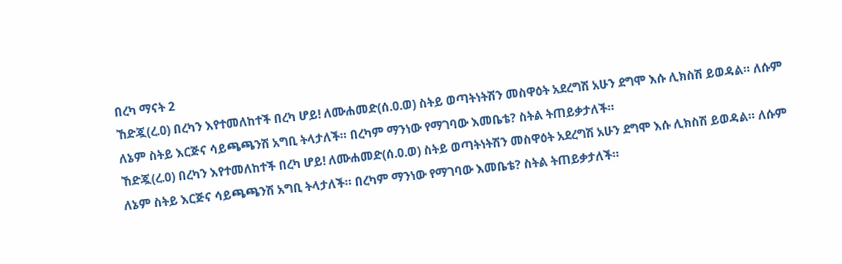በረካ ማናት 2
ኸድጇ(ረ.ዐ) በረካን እየተመለከተች በረካ ሆይ! ለሙሐመድ(ሰ.ዐ.ወ) ስትይ ወጣትነትሽን መስዋዕት አደረግሽ አሁን ደግሞ እሱ ሊክስሽ ይወዳል። ለሱም ለኔም ስትይ እርጅና ሳይጫጫንሽ አግቢ ትላታለች። በረካም ማንነው የማገባው እመቤቴ? ስትል ትጠይቃታለች።
ኸድጇ(ረ.ዐ) በረካን እየተመለከተች በረካ ሆይ! ለሙሐመድ(ሰ.ዐ.ወ) ስትይ ወጣትነትሽን መስዋዕት አደረግሽ አሁን ደግሞ እሱ ሊክስሽ ይወዳል። ለሱም ለኔም ስትይ እርጅና ሳይጫጫንሽ አግቢ ትላታለች። በረካም ማንነው የማገባው እመቤቴ? ስትል ትጠይቃታለች።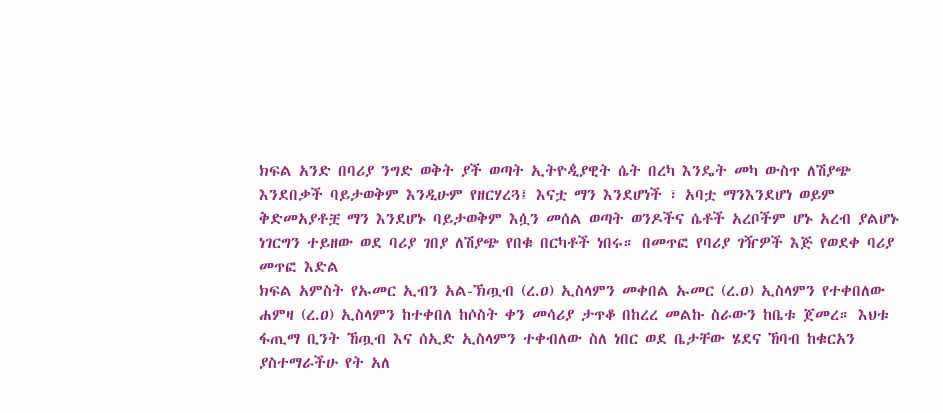ክፍል አንድ በባሪያ ንግድ ወቅት ያች ወጣት ኢትዮዺያዊት ሴት በረካ እንዴት መካ ውስጥ ለሽያጭ እንደበቃች ባይታወቅም እንዲሁም የዘርሃረጓ፤ እናቷ ማን እንደሆነች ፣ አባቷ ማንእንደሆነ ወይም ቅድመአያቶቿ ማን እንደሆኑ ባይታወቅም እሷን መሰል ወጣት ወንዶችና ሴቶች አረቦችም ሆኑ አረብ ያልሆኑ ነገርግን ተይዘው ወደ ባሪያ ገበያ ለሽያጭ የበቁ በርካቶች ነበሩ። በመጥፎ የባሪያ ገዥዎች እጅ የወደቀ ባሪያ መጥፎ እድል
ክፍል አምስት የኡመር ኢብን አል-ኽጧብ (ረ.ዐ) ኢስላምን መቀበል ኡመር (ረ.ዐ) ኢስላምን የተቀበለው ሐምዛ (ረ.ዐ) ኢስላምን ከተቀበለ ከሶስት ቀን መሳሪያ ታጥቆ በከረረ መልኩ ስራውን ከቤቱ ጀመረ። እህቱ ፋጢማ ቢንት ኸጧብ እና ሰኢድ ኢስላምን ተቀብለው ስለ ነበር ወደ ቤታቸው ሄደና ኸባብ ከቁርአን ያስተማራችሁ የት አለ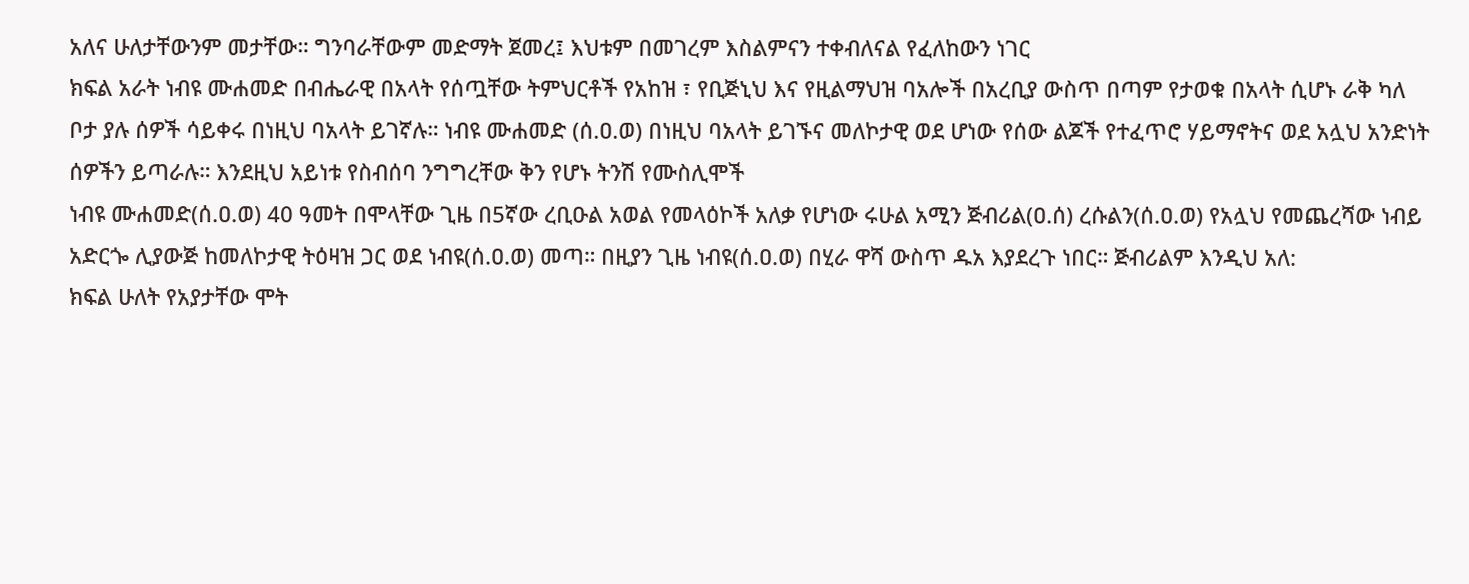አለና ሁለታቸውንም መታቸው። ግንባራቸውም መድማት ጀመረ፤ እህቱም በመገረም እስልምናን ተቀብለናል የፈለከውን ነገር
ክፍል አራት ነብዩ ሙሐመድ በብሔራዊ በአላት የሰጧቸው ትምህርቶች የአከዝ ፣ የቢጅኒህ እና የዚልማህዝ ባአሎች በአረቢያ ውስጥ በጣም የታወቁ በአላት ሲሆኑ ራቅ ካለ ቦታ ያሉ ሰዎች ሳይቀሩ በነዚህ ባአላት ይገኛሉ። ነብዩ ሙሐመድ (ሰ.ዐ.ወ) በነዚህ ባአላት ይገኙና መለኮታዊ ወደ ሆነው የሰው ልጆች የተፈጥሮ ሃይማኖትና ወደ አሏህ አንድነት ሰዎችን ይጣራሉ። እንደዚህ አይነቱ የስብሰባ ንግግረቸው ቅን የሆኑ ትንሽ የሙስሊሞች
ነብዩ ሙሐመድ(ሰ.ዐ.ወ) 40 ዓመት በሞላቸው ጊዜ በ5ኛው ረቢዑል አወል የመላዕኮች አለቃ የሆነው ሩሁል አሚን ጅብሪል(ዐ.ሰ) ረሱልን(ሰ.ዐ.ወ) የአሏህ የመጨረሻው ነብይ አድርጐ ሊያውጅ ከመለኮታዊ ትዕዛዝ ጋር ወደ ነብዩ(ሰ.ዐ.ወ) መጣ። በዚያን ጊዜ ነብዩ(ሰ.ዐ.ወ) በሂራ ዋሻ ውስጥ ዱአ እያደረጉ ነበር። ጅብሪልም እንዲህ አለ:
ክፍል ሁለት የአያታቸው ሞት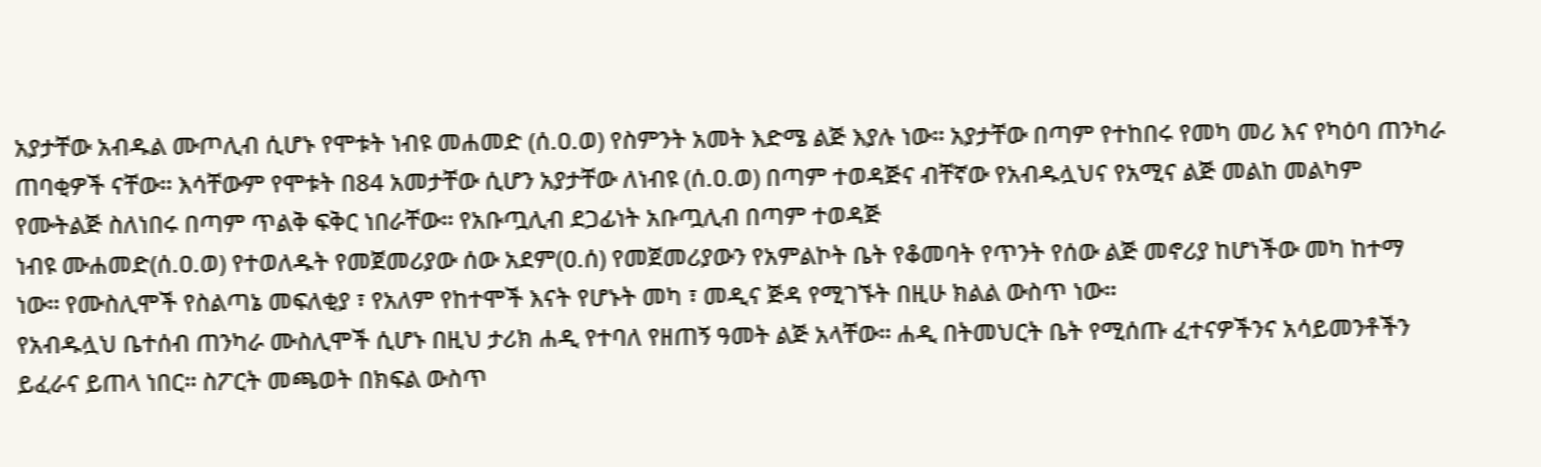አያታቸው አብዱል ሙጦሊብ ሲሆኑ የሞቱት ነብዩ መሐመድ (ሰ.ዐ.ወ) የስምንት አመት እድሜ ልጅ እያሉ ነው። አያታቸው በጣም የተከበሩ የመካ መሪ እና የካዕባ ጠንካራ ጠባቂዎች ናቸው። እሳቸውም የሞቱት በ84 አመታቸው ሲሆን አያታቸው ለነብዩ (ሰ.ዐ.ወ) በጣም ተወዳጅና ብቸኛው የአብዱሏህና የአሚና ልጅ መልከ መልካም የሙትልጅ ስለነበሩ በጣም ጥልቅ ፍቅር ነበራቸው። የአቡጧሊብ ደጋፊነት አቡጧሊብ በጣም ተወዳጅ
ነብዩ ሙሐመድ(ሰ.ዐ.ወ) የተወለዱት የመጀመሪያው ሰው አደም(ዐ.ሰ) የመጀመሪያውን የአምልኮት ቤት የቆመባት የጥንት የሰው ልጅ መኖሪያ ከሆነችው መካ ከተማ ነው። የሙስሊሞች የስልጣኔ መፍለቂያ ፣ የአለም የከተሞች እናት የሆኑት መካ ፣ መዲና ጅዳ የሚገኙት በዚሁ ክልል ውስጥ ነው።
የአብዱሏህ ቤተሰብ ጠንካራ ሙስሊሞች ሲሆኑ በዚህ ታሪክ ሐዲ የተባለ የዘጠኝ ዓመት ልጅ አላቸው። ሐዲ በትመህርት ቤት የሚሰጡ ፈተናዎችንና አሳይመንቶችን ይፈራና ይጠላ ነበር። ስፖርት መጫወት በክፍል ውስጥ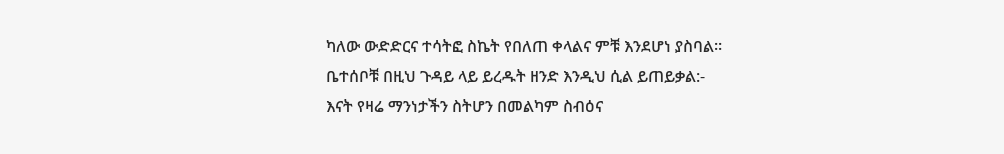ካለው ውድድርና ተሳትፎ ስኬት የበለጠ ቀላልና ምቹ እንደሆነ ያስባል። ቤተሰቦቹ በዚህ ጉዳይ ላይ ይረዱት ዘንድ እንዲህ ሲል ይጠይቃል:-
እናት የዛሬ ማንነታችን ስትሆን በመልካም ስብዕና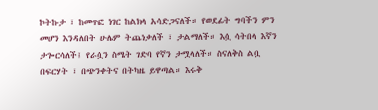ኮትኩታ ፣ ከመጥፎ ነገር ከልክላ አሳድጋናለች። የወደፊት ግባችን ምን መሆን እንዳለበት ሁሌም ትጨነቃለች ፣ ታልማለች። እሷ ሳትበላ እኛን ታጐርሳለች፤ የራሷን ስሜት ገድባ የኛን ታሟላለች። ስናለቅስ ልቧ በፍርሃት ፣ በጭንቀትና በትካዜ ይዋጣል። እሩቅ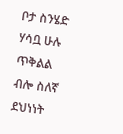ቦታ ስንሄድ ሃሳቧ ሁሉ ጥቅልል ብሎ ስለኛ ደህነነት